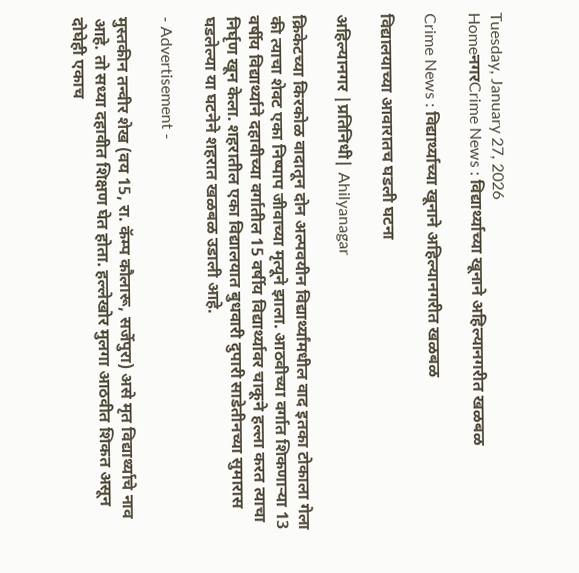Tuesday, January 27, 2026
HomeनगरCrime News : विद्यार्थ्याच्या खूनाने अहिल्यानगरीत खळबळ

Crime News : विद्यार्थ्याच्या खूनाने अहिल्यानगरीत खळबळ

विद्यालयाच्या आवारातच घडली घटना

अहिल्यानगर |प्रतिनिधी| Ahilyanagar

क्रिकेटच्या किरकोळ वादातून दोन अल्पवयीन विद्यार्थ्यांमधील वाद इतका टोकाला गेला की त्याचा शेवट एका निष्पाप जीवाच्या मृत्यूने झाला. आठवीच्या वर्गात शिकणार्‍या 13 वर्षीय विद्यार्थ्याने दहावीच्या वर्गातील 15 वर्षीय विद्यार्थ्यावर चाकूने हल्ला करत त्याचा निर्घृण खून केला. शहरातील एका विद्यालयात बुधवारी दुपारी साडेतीनच्या सुमारास घडलेल्या या घटनेने शहरात खळबळ उडाली आहे.

- Advertisement -

मुस्तकीन तन्वीर शेख (वय 15, रा. कॅम्प कौलारू, सर्जेपुरा) असे मृत विद्यार्थ्याचे नाव आहे. तो सध्या दहावीत शिक्षण घेत होता. हल्लेखोर मुलगा आठवीत शिकत असून दोघेही एकाच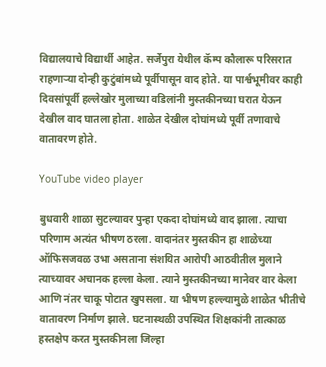विद्यालयाचे विद्यार्थी आहेत. सर्जेपुरा येथील कॅम्प कौलारू परिसरात राहणार्‍या दोन्ही कुटुंबांमध्ये पूर्वीपासून वाद होते. या पार्श्वभूमीवर काही दिवसांपूर्वी हल्लेखोर मुलाच्या वडिलांनी मुस्तकीनच्या घरात येऊन देखील वाद घातला होता. शाळेत देखील दोघांमध्ये पूर्वी तणावाचे वातावरण होते.

YouTube video player

बुधवारी शाळा सुटल्यावर पुन्हा एकदा दोघांमध्ये वाद झाला. त्याचा परिणाम अत्यंत भीषण ठरला. वादानंतर मुस्तकीन हा शाळेच्या ऑफिसजवळ उभा असताना संशयित आरोपी आठवीतील मुलाने त्याच्यावर अचानक हल्ला केला. त्याने मुस्तकीनच्या मानेवर वार केला आणि नंतर चाकू पोटात खुपसला. या भीषण हल्ल्यामुळे शाळेत भीतीचे वातावरण निर्माण झाले. घटनास्थळी उपस्थित शिक्षकांनी तात्काळ हस्तक्षेप करत मुस्तकीनला जिल्हा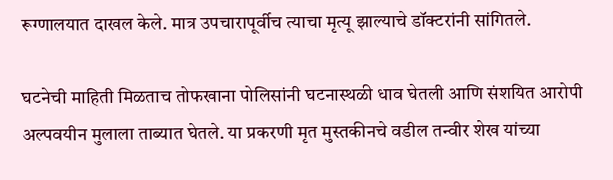रूग्णालयात दाखल केले. मात्र उपचारापूर्वीच त्याचा मृत्यू झाल्याचे डॉक्टरांनी सांगितले.

घटनेची माहिती मिळताच तोफखाना पोलिसांनी घटनास्थळी धाव घेतली आणि संशयित आरोपी अल्पवयीन मुलाला ताब्यात घेतले. या प्रकरणी मृत मुस्तकीनचे वडील तन्वीर शेख यांच्या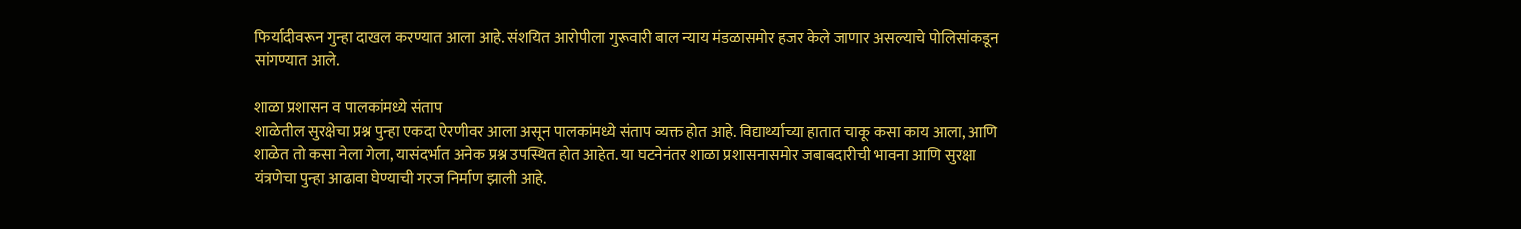फिर्यादीवरून गुन्हा दाखल करण्यात आला आहे. संशयित आरोपीला गुरूवारी बाल न्याय मंडळासमोर हजर केले जाणार असल्याचे पोलिसांकडून सांगण्यात आले.

शाळा प्रशासन व पालकांमध्ये संताप
शाळेतील सुरक्षेचा प्रश्न पुन्हा एकदा ऐरणीवर आला असून पालकांमध्ये संताप व्यक्त होत आहे. विद्यार्थ्याच्या हातात चाकू कसा काय आला, आणि शाळेत तो कसा नेला गेला, यासंदर्भात अनेक प्रश्न उपस्थित होत आहेत. या घटनेनंतर शाळा प्रशासनासमोर जबाबदारीची भावना आणि सुरक्षा यंत्रणेचा पुन्हा आढावा घेण्याची गरज निर्माण झाली आहे.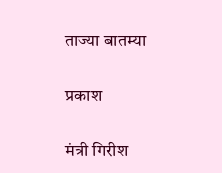ताज्या बातम्या

प्रकाश

मंत्री गिरीश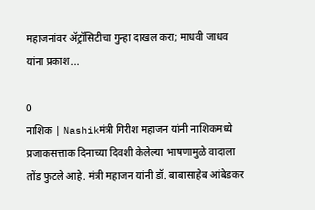महाजनांवर ॲट्रॉसिटीचा गुन्हा दाखल करा; माधवी जाधव यांना प्रकाश...

0
नाशिक | Nashikमंत्री गिरीश महाजन यांनी नाशिकमध्ये प्रजाकसत्ताक दिनाच्या दिवशी केलेल्या भाषणामुळे वादाला तोंड फुटले आहे. मंत्री महाजन यांनी डॉ. बाबासाहेब आंबेडकर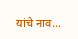यांचे नाव...